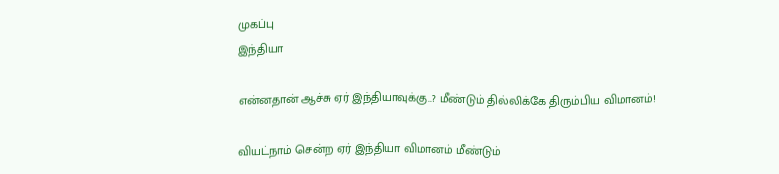முகப்பு
இந்தியா

என்னதான் ஆச்சு ஏர் இந்தியாவுக்கு..? மீண்டும் தில்லிக்கே திரும்பிய விமானம்!

வியட்நாம் சென்ற ஏர் இந்தியா விமானம் மீண்டும்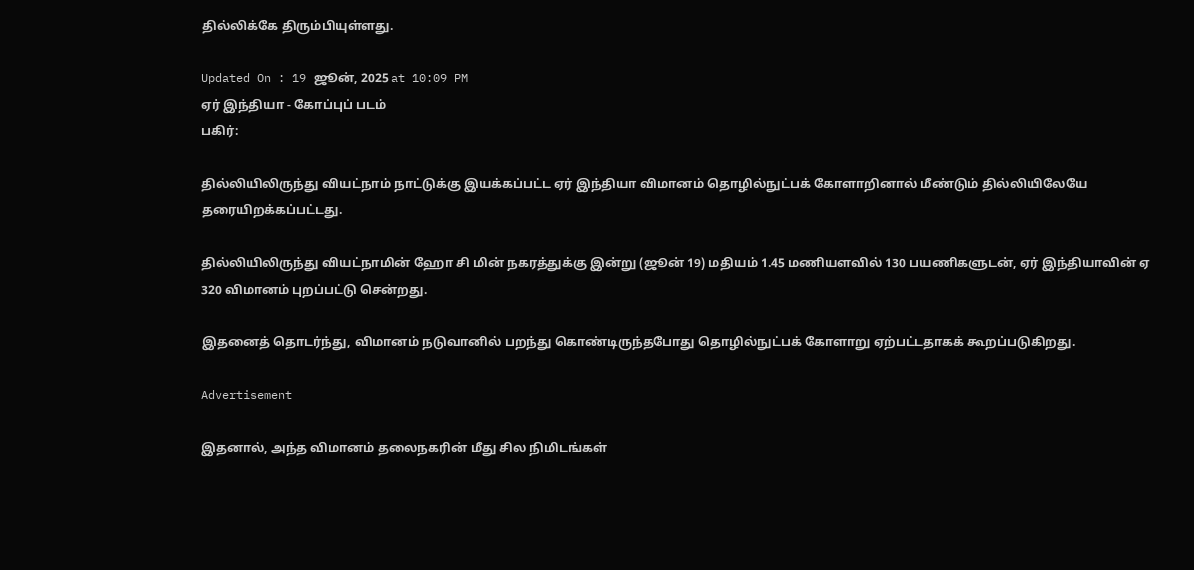தில்லிக்கே திரும்பியுள்ளது.

Updated On : 19 ஜூன், 2025 at 10:09 PM
ஏர் இந்தியா - கோப்புப் படம்
பகிர்:

தில்லியிலிருந்து வியட்நாம் நாட்டுக்கு இயக்கப்பட்ட ஏர் இந்தியா விமானம் தொழில்நுட்பக் கோளாறினால் மீண்டும் தில்லியிலேயே தரையிறக்கப்பட்டது.

தில்லியிலிருந்து வியட்நாமின் ஹோ சி மின் நகரத்துக்கு இன்று (ஜூன் 19) மதியம் 1.45 மணியளவில் 130 பயணிகளுடன், ஏர் இந்தியாவின் ஏ 320 விமானம் புறப்பட்டு சென்றது.

இதனைத் தொடர்ந்து, விமானம் நடுவானில் பறந்து கொண்டிருந்தபோது தொழில்நுட்பக் கோளாறு ஏற்பட்டதாகக் கூறப்படுகிறது.

Advertisement

இதனால், அந்த விமானம் தலைநகரின் மீது சில நிமிடங்கள்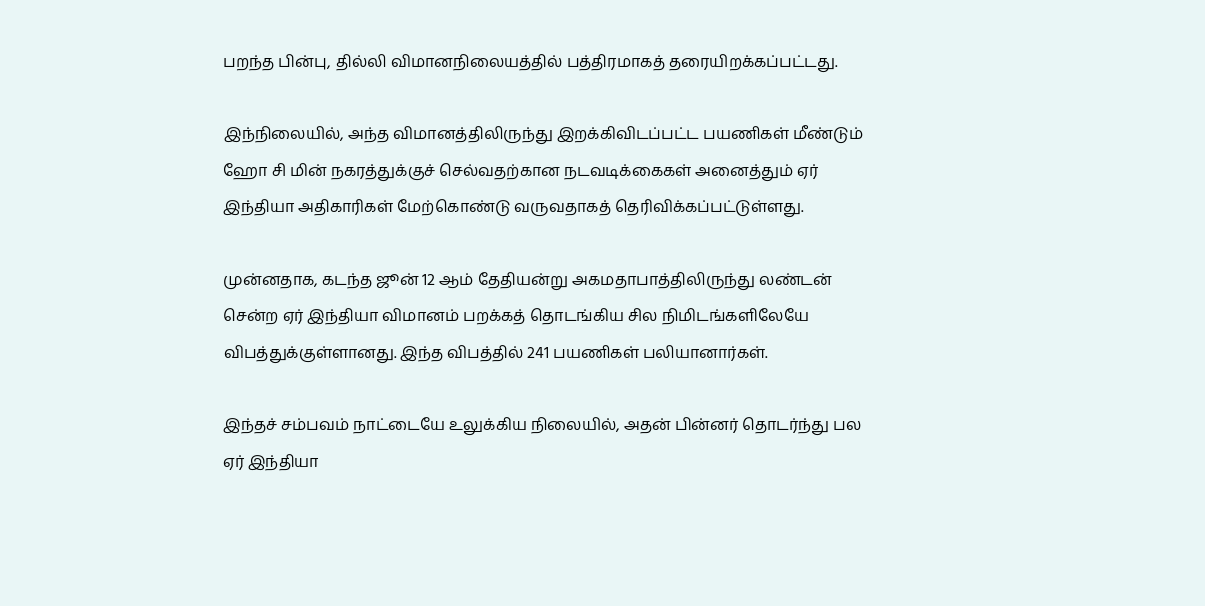பறந்த பின்பு, தில்லி விமானநிலையத்தில் பத்திரமாகத் தரையிறக்கப்பட்டது.

இந்நிலையில், அந்த விமானத்திலிருந்து இறக்கிவிடப்பட்ட பயணிகள் மீண்டும் ஹோ சி மின் நகரத்துக்குச் செல்வதற்கான நடவடிக்கைகள் அனைத்தும் ஏர் இந்தியா அதிகாரிகள் மேற்கொண்டு வருவதாகத் தெரிவிக்கப்பட்டுள்ளது.

முன்னதாக, கடந்த ஜூன் 12 ஆம் தேதியன்று அகமதாபாத்திலிருந்து லண்டன் சென்ற ஏர் இந்தியா விமானம் பறக்கத் தொடங்கிய சில நிமிடங்களிலேயே விபத்துக்குள்ளானது. இந்த விபத்தில் 241 பயணிகள் பலியானார்கள்.

இந்தச் சம்பவம் நாட்டையே உலுக்கிய நிலையில், அதன் பின்னர் தொடர்ந்து பல ஏர் இந்தியா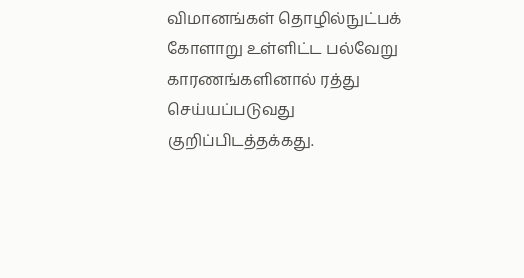விமானங்கள் தொழில்நுட்பக் கோளாறு உள்ளிட்ட பல்வேறு காரணங்களினால் ரத்து செய்யப்படுவது குறிப்பிடத்தக்கது.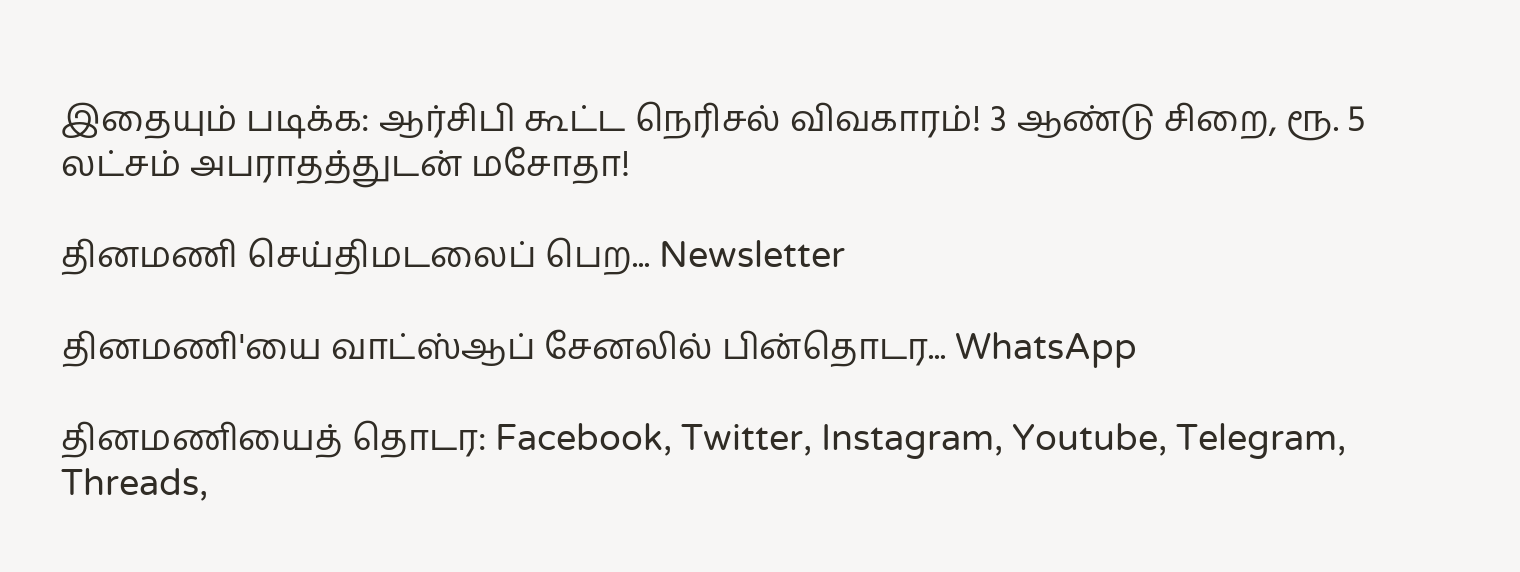இதையும் படிக்க: ஆர்சிபி கூட்ட நெரிசல் விவகாரம்! 3 ஆண்டு சிறை, ரூ. 5 லட்சம் அபராதத்துடன் மசோதா!

தினமணி செய்திமடலைப் பெற... Newsletter

தினமணி'யை வாட்ஸ்ஆப் சேனலில் பின்தொடர... WhatsApp

தினமணியைத் தொடர: Facebook, Twitter, Instagram, Youtube, Telegram, Threads,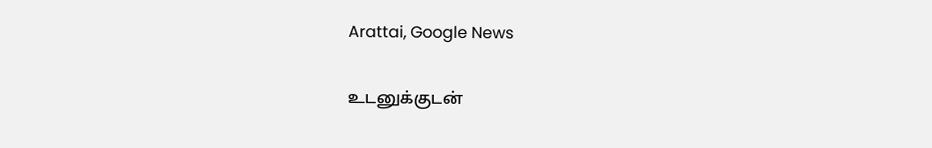Arattai, Google News

உடனுக்குடன்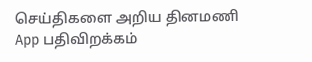செய்திகளை அறிய தினமணி App பதிவிறக்கம்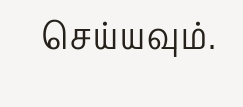செய்யவும்.